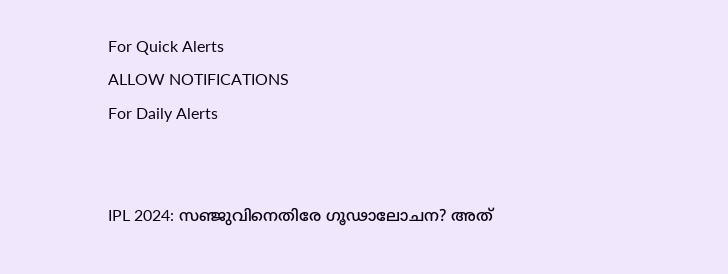For Quick Alerts
ALLOW NOTIFICATIONS
For Daily Alerts


IPL 2024: സഞ്ജുവിനെതിരേ ഗൂഢാലോചന? അത്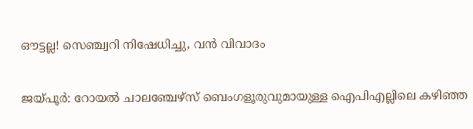ഔട്ടല്ല! സെഞ്ച്വറി നിഷേധിച്ചു, വന്‍ വിവാദം

ജയ്പൂര്‍: റോയല്‍ ചാലഞ്ചേഴ്‌സ് ബെംഗളൂരുവുമായുള്ള ഐപിഎല്ലിലെ കഴിഞ്ഞ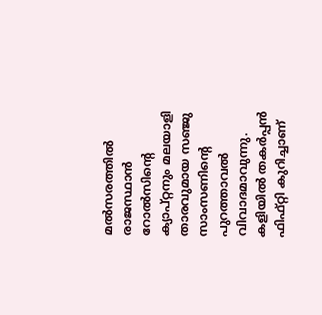മല്‍സരത്തില്‍ രാജസ്ഥാന്‍ റോല്‍സിന്റെ ക്യാപ്റ്റനും മലയാളി താരവുമായ സഞ്ജു സാംസണിന്റെ പുറത്താവല്‍ വിവാദമാവുന്നു. കളിയില്‍ തകര്‍പ്പന്‍ ഫിഫ്റ്റി കുറിച്ചാണ്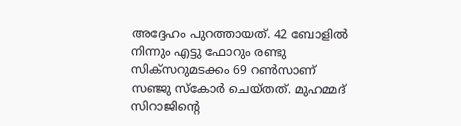അദ്ദേഹം പുറത്തായത്. 42 ബോളില്‍ നിന്നും എട്ടു ഫോറും രണ്ടു സിക്‌സറുമടക്കം 69 റണ്‍സാണ് സഞ്ജു സ്‌കോര്‍ ചെയ്തത്. മുഹമ്മദ് സിറാജിന്റെ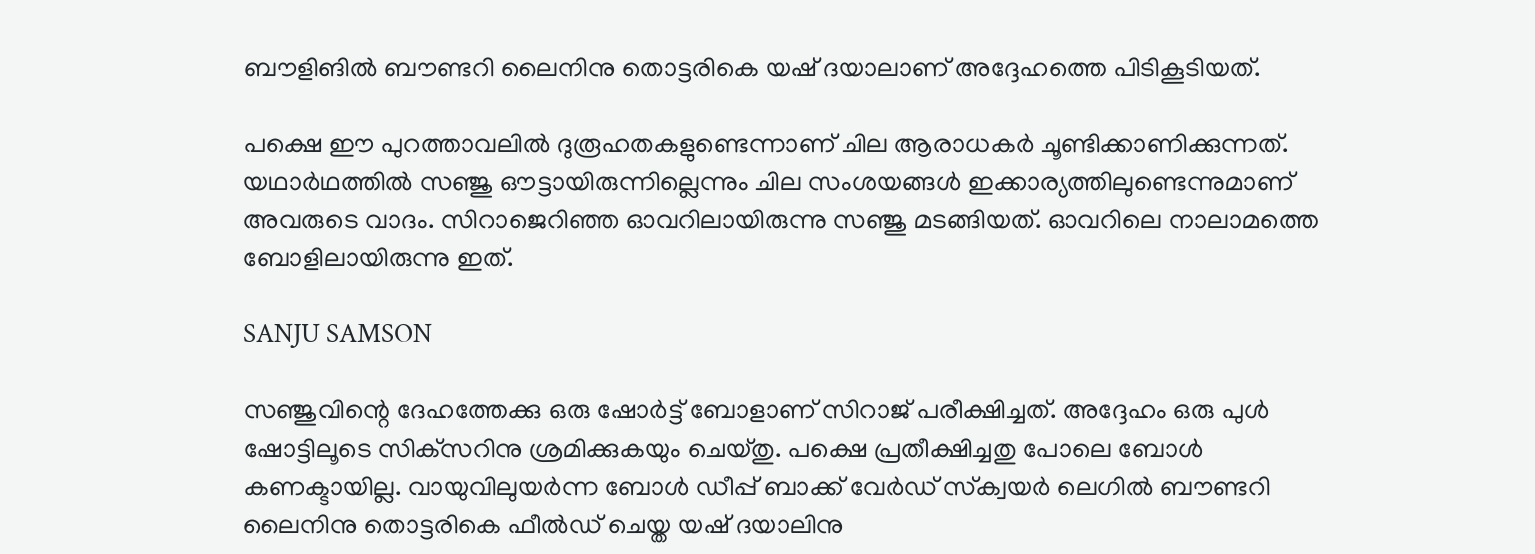ബൗളിങില്‍ ബൗണ്ടറി ലൈനിനു തൊട്ടരികെ യഷ് ദയാലാണ് അദ്ദേഹത്തെ പിടികൂടിയത്.

പക്ഷെ ഈ പുറത്താവലില്‍ ദുരൂഹതകളുണ്ടെന്നാണ് ചില ആരാധകര്‍ ചൂണ്ടിക്കാണിക്കുന്നത്. യഥാര്‍ഥത്തില്‍ സഞ്ജു ഔട്ടായിരുന്നില്ലെന്നും ചില സംശയങ്ങള്‍ ഇക്കാര്യത്തിലുണ്ടെന്നുമാണ് അവരുടെ വാദം. സിറാജെറിഞ്ഞ ഓവറിലായിരുന്നു സഞ്ജു മടങ്ങിയത്. ഓവറിലെ നാലാമത്തെ ബോളിലായിരുന്നു ഇത്.

SANJU SAMSON

സഞ്ജുവിന്റെ ദേഹത്തേക്കു ഒരു ഷോര്‍ട്ട് ബോളാണ് സിറാജ് പരീക്ഷിച്ചത്. അദ്ദേഹം ഒരു പുള്‍ ഷോട്ടിലൂടെ സിക്‌സറിനു ശ്രമിക്കുകയും ചെയ്തു. പക്ഷെ പ്രതീക്ഷിച്ചതു പോലെ ബോള്‍ കണക്ടായില്ല. വായുവിലുയര്‍ന്ന ബോള്‍ ഡീപ്പ് ബാക്ക് വേര്‍ഡ് സ്‌ക്വയര്‍ ലെഗില്‍ ബൗണ്ടറി ലൈനിനു തൊട്ടരികെ ഫീല്‍ഡ് ചെയ്ത യഷ് ദയാലിനു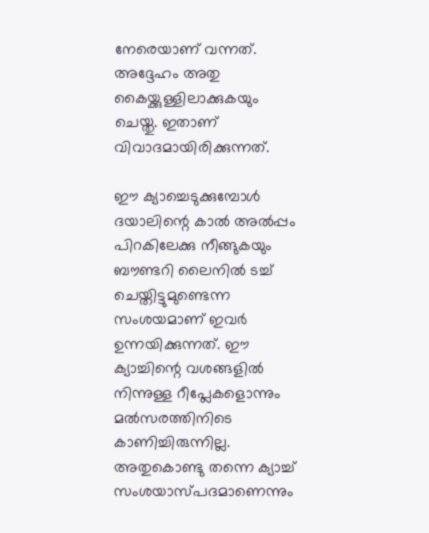നേരെയാണ് വന്നത്. അദ്ദേഹം അതു കൈയ്ക്കുള്ളിലാക്കുകയും ചെയ്തു. ഇതാണ് വിവാദമായിരിക്കുന്നത്.

ഈ ക്യാച്ചെടുക്കുമ്പോള്‍ ദയാലിന്റെ കാല്‍ അല്‍പ്പം പിറകിലേക്കു നീങ്ങുകയും ബൗണ്ടറി ലൈനില്‍ ടച്ച് ചെയ്തിട്ടുമുണ്ടെന്ന സംശയമാണ് ഇവര്‍ ഉന്നയിക്കുന്നത്. ഈ ക്യാച്ചിന്റെ വശങ്ങളില്‍ നിന്നുള്ള റീപ്ലേകളൊന്നും മല്‍സരത്തിനിടെ കാണിച്ചിരുന്നില്ല. അതുകൊണ്ടു തന്നെ ക്യാച്ച് സംശയാസ്പദമാണെന്നും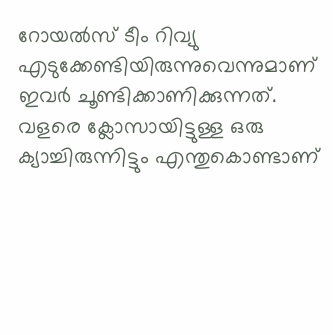റോയല്‍സ് ടീം റിവ്യു എടുക്കേണ്ടിയിരുന്നുവെന്നുമാണ് ഇവര്‍ ചൂണ്ടിക്കാണിക്കുന്നത്. വളരെ ക്ലോസായിട്ടുള്ള ഒരു ക്യാച്ചിരുന്നിട്ടും എന്തുകൊണ്ടാണ്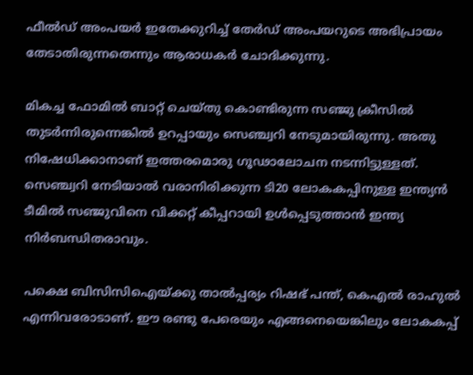ഫീല്‍ഡ് അംപയര്‍ ഇതേക്കുറിച്ച് തേര്‍ഡ് അംപയറുടെ അഭിപ്രായം തേടാതിരുന്നതെന്നും ആരാധകര്‍ ചോദിക്കുന്നു.

മികച്ച ഫോമില്‍ ബാറ്റ് ചെയ്തു കൊണ്ടിരുന്ന സഞ്ജു ക്രീസില്‍ തുടര്‍ന്നിരുന്നെങ്കില്‍ ഉറപ്പായും സെഞ്ച്വറി നേടുമായിരുന്നു. അതു നിഷേധിക്കാനാണ് ഇത്തരമൊരു ഗൂഢാലോചന നടന്നിട്ടുള്ളത്. സെഞ്ച്വറി നേടിയാല്‍ വരാനിരിക്കുന്ന ടി20 ലോകകപ്പിനുള്ള ഇന്ത്യന്‍ ടീമില്‍ സഞ്ജുവിനെ വിക്കറ്റ് കീപ്പറായി ഉള്‍പ്പെടുത്താന്‍ ഇന്ത്യ നിര്‍ബന്ധിതരാവും.

പക്ഷെ ബിസിസിഐയ്ക്കു താല്‍പ്പര്യം റിഷഭ് പന്ത്, കെഎല്‍ രാഹുല്‍ എന്നിവരോടാണ്. ഈ രണ്ടു പേരെയും എങ്ങനെയെങ്കിലും ലോകകപ്പ്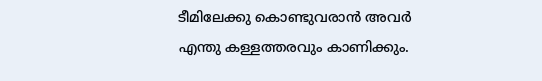ടീമിലേക്കു കൊണ്ടുവരാന്‍ അവര്‍ എന്തു കള്ളത്തരവും കാണിക്കും.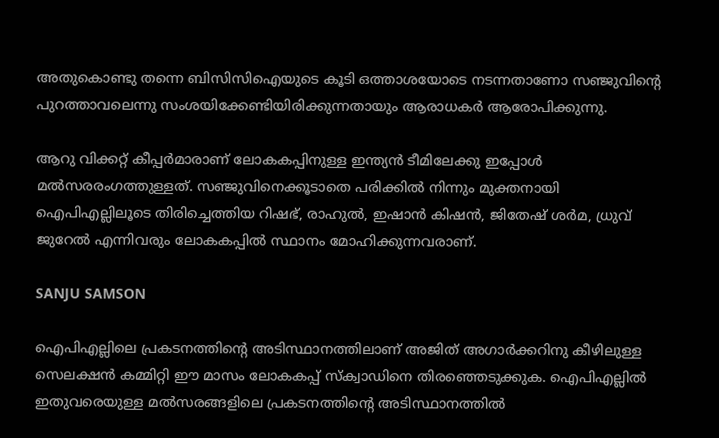അതുകൊണ്ടു തന്നെ ബിസിസിഐയുടെ കൂടി ഒത്താശയോടെ നടന്നതാണോ സഞ്ജുവിന്റെ പുറത്താവലെന്നു സംശയിക്കേണ്ടിയിരിക്കുന്നതായും ആരാധകര്‍ ആരോപിക്കുന്നു.

ആറു വിക്കറ്റ് കീപ്പര്‍മാരാണ് ലോകകപ്പിനുള്ള ഇന്ത്യന്‍ ടീമിലേക്കു ഇപ്പോള്‍ മല്‍സരരംഗത്തുള്ളത്. സഞ്ജുവിനെക്കൂടാതെ പരിക്കില്‍ നിന്നും മുക്തനായി ഐപിഎല്ലിലൂടെ തിരിച്ചെത്തിയ റിഷഭ്, രാഹുല്‍, ഇഷാന്‍ കിഷന്‍, ജിതേഷ് ശര്‍മ, ധ്രുവ് ജുറേല്‍ എന്നിവരും ലോകകപ്പില്‍ സ്ഥാനം മോഹിക്കുന്നവരാണ്.

SANJU SAMSON

ഐപിഎല്ലിലെ പ്രകടനത്തിന്റെ അടിസ്ഥാനത്തിലാണ് അജിത് അഗാര്‍ക്കറിനു കീഴിലുള്ള സെലക്ഷന്‍ കമ്മിറ്റി ഈ മാസം ലോകകപ്പ് സ്‌ക്വാഡിനെ തിരഞ്ഞെടുക്കുക. ഐപിഎല്ലില്‍ ഇതുവരെയുള്ള മല്‍സരങ്ങളിലെ പ്രകടനത്തിന്റെ അടിസ്ഥാനത്തില്‍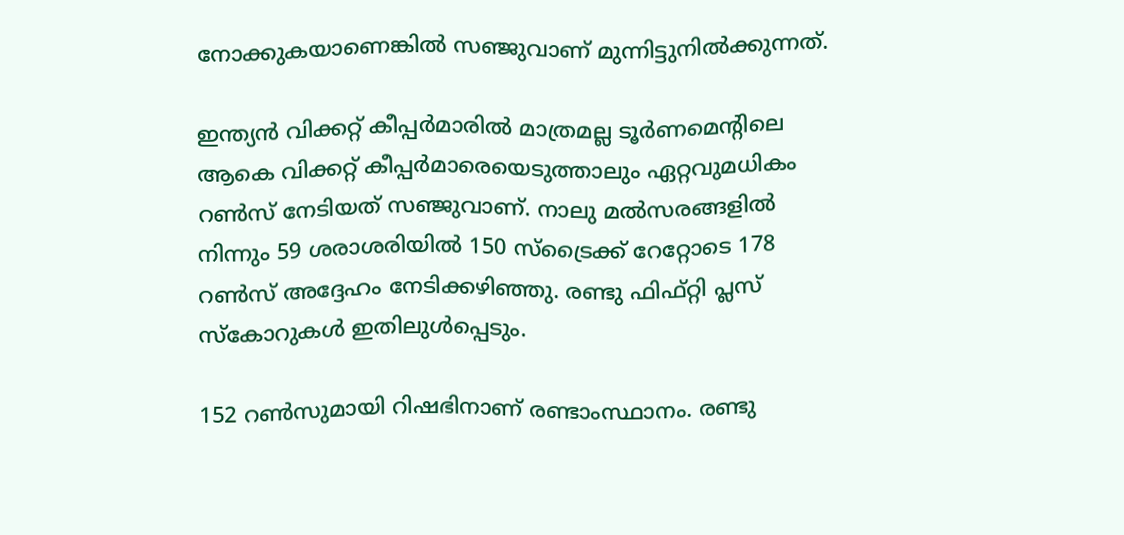നോക്കുകയാണെങ്കില്‍ സഞ്ജുവാണ് മുന്നിട്ടുനില്‍ക്കുന്നത്.

ഇന്ത്യന്‍ വിക്കറ്റ് കീപ്പര്‍മാരില്‍ മാത്രമല്ല ടൂര്‍ണമെന്റിലെ ആകെ വിക്കറ്റ് കീപ്പര്‍മാരെയെടുത്താലും ഏറ്റവുമധികം റണ്‍സ് നേടിയത് സഞ്ജുവാണ്. നാലു മല്‍സരങ്ങളില്‍ നിന്നും 59 ശരാശരിയില്‍ 150 സ്‌ട്രൈക്ക് റേറ്റോടെ 178 റണ്‍സ് അദ്ദേഹം നേടിക്കഴിഞ്ഞു. രണ്ടു ഫിഫ്റ്റി പ്ലസ് സ്‌കോറുകള്‍ ഇതിലുള്‍പ്പെടും.

152 റണ്‍സുമായി റിഷഭിനാണ് രണ്ടാംസ്ഥാനം. രണ്ടു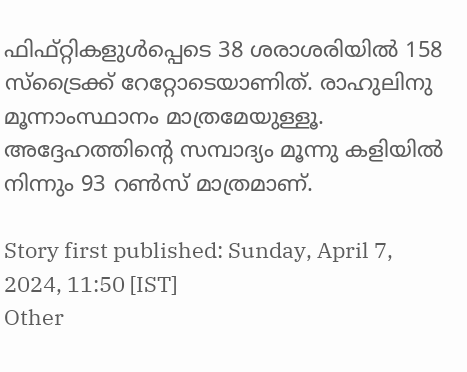ഫിഫ്റ്റികളുള്‍പ്പെടെ 38 ശരാശരിയില്‍ 158 സ്‌ട്രൈക്ക് റേറ്റോടെയാണിത്. രാഹുലിനു മൂന്നാംസ്ഥാനം മാത്രമേയുള്ളൂ. അദ്ദേഹത്തിന്റെ സമ്പാദ്യം മൂന്നു കളിയില്‍ നിന്നും 93 റണ്‍സ് മാത്രമാണ്.

Story first published: Sunday, April 7, 2024, 11:50 [IST]
Other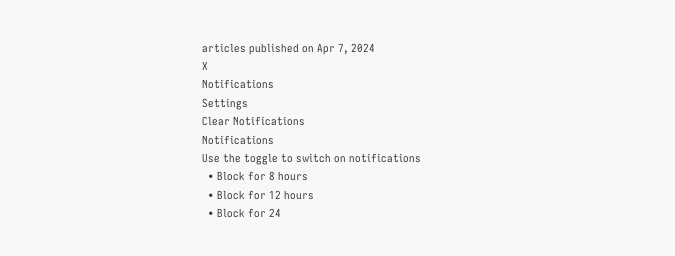articles published on Apr 7, 2024
X
Notifications
Settings
Clear Notifications
Notifications
Use the toggle to switch on notifications
  • Block for 8 hours
  • Block for 12 hours
  • Block for 24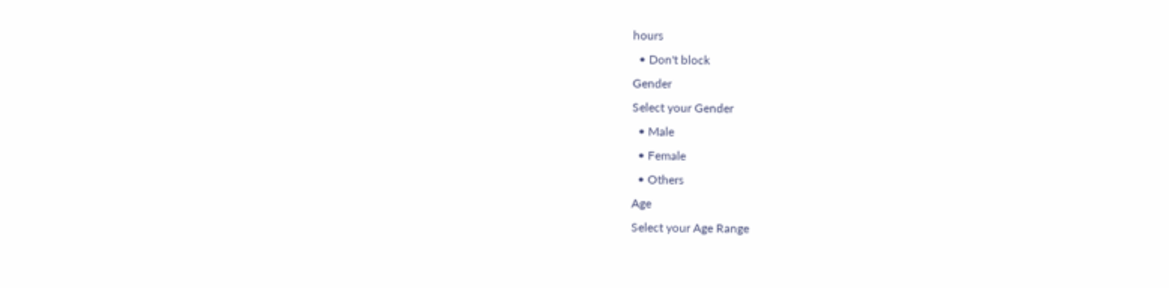hours
  • Don't block
Gender
Select your Gender
  • Male
  • Female
  • Others
Age
Select your Age Range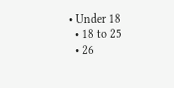• Under 18
  • 18 to 25
  • 26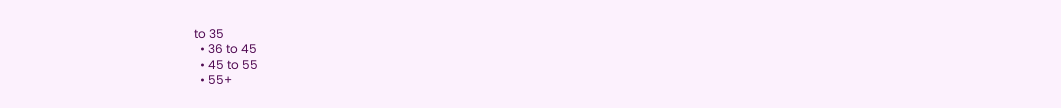to 35
  • 36 to 45
  • 45 to 55
  • 55+